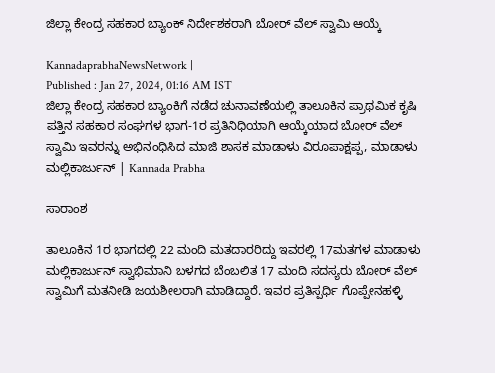ಜಿಲ್ಲಾ ಕೇಂದ್ರ ಸಹಕಾರ ಬ್ಯಾಂಕ್‌ ನಿರ್ದೇಶಕರಾಗಿ ಬೋರ್ ವೆಲ್ ಸ್ವಾಮಿ ಆಯ್ಕೆ

KannadaprabhaNewsNetwork |
Published : Jan 27, 2024, 01:16 AM IST
ಜಿಲ್ಲಾ ಕೇಂದ್ರ ಸಹಕಾರ ಬ್ಯಾಂಕಿಗೆ ನಡೆದ ಚುನಾವಣೆಯಲ್ಲಿ ತಾಲೂಕಿನ ಪ್ರಾಥಮಿಕ ಕೃಷಿ ಪತ್ತಿನ ಸಹಕಾರ ಸಂಘಗಳ ಭಾಗ-1ರ ಪ್ರತಿನಿಧಿಯಾಗಿ ಆಯ್ಕೆಯಾದ ಬೋರ್ ವೆಲ್ ಸ್ವಾಮಿ ಇವರನ್ನು ಅಭಿನಂಧಿಸಿದ ಮಾಜಿ ಶಾಸಕ ಮಾಡಾಳು ವಿರೂಪಾಕ್ಷಪ್ಪ, ಮಾಡಾಳು ಮಲ್ಲಿಕಾರ್ಜುನ್ | Kannada Prabha

ಸಾರಾಂಶ

ತಾಲೂಕಿನ 1ರ ಭಾಗದಲ್ಲಿ 22 ಮಂದಿ ಮತದಾರರಿದ್ದು ಇವರಲ್ಲಿ 17ಮತಗಳ ಮಾಡಾಳು ಮಲ್ಲಿಕಾರ್ಜುನ್ ಸ್ವಾಭಿಮಾನಿ ಬಳಗದ ಬೆಂಬಲಿತ 17 ಮಂದಿ ಸದಸ್ಯರು ಬೋರ್ ವೆಲ್ ಸ್ವಾಮಿಗೆ ಮತನೀಡಿ ಜಯಶೀಲರಾಗಿ ಮಾಡಿದ್ದಾರೆ. ಇವರ ಪ್ರತಿಸ್ಪರ್ಧಿ ಗೊಪ್ಪೇನಹಳ್ಳಿ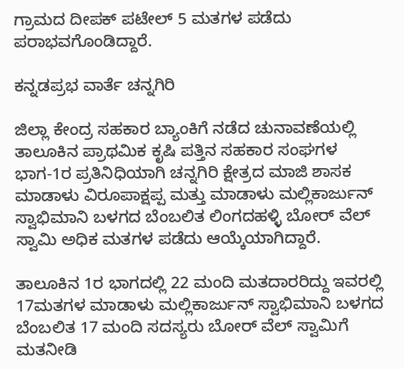ಗ್ರಾಮದ ದೀಪಕ್ ಪಟೇಲ್ 5 ಮತಗಳ ಪಡೆದು ಪರಾಭವಗೊಂಡಿದ್ದಾರೆ.

ಕನ್ನಡಪ್ರಭ ವಾರ್ತೆ ಚನ್ನಗಿರಿ

ಜಿಲ್ಲಾ ಕೇಂದ್ರ ಸಹಕಾರ ಬ್ಯಾಂಕಿಗೆ ನಡೆದ ಚುನಾವಣೆಯಲ್ಲಿ ತಾಲೂಕಿನ ಪ್ರಾಥಮಿಕ ಕೃಷಿ ಪತ್ತಿನ ಸಹಕಾರ ಸಂಘಗಳ ಭಾಗ-1ರ ಪ್ರತಿನಿಧಿಯಾಗಿ ಚನ್ನಗಿರಿ ಕ್ಷೇತ್ರದ ಮಾಜಿ ಶಾಸಕ ಮಾಡಾಳು ವಿರೂಪಾಕ್ಷಪ್ಪ ಮತ್ತು ಮಾಡಾಳು ಮಲ್ಲಿಕಾರ್ಜುನ್ ಸ್ವಾಭಿಮಾನಿ ಬಳಗದ ಬೆಂಬಲಿತ ಲಿಂಗದಹಳ್ಳಿ ಬೋರ್ ವೆಲ್ ಸ್ವಾಮಿ ಅಧಿಕ ಮತಗಳ ಪಡೆದು ಆಯ್ಕೆಯಾಗಿದ್ದಾರೆ.

ತಾಲೂಕಿನ 1ರ ಭಾಗದಲ್ಲಿ 22 ಮಂದಿ ಮತದಾರರಿದ್ದು ಇವರಲ್ಲಿ 17ಮತಗಳ ಮಾಡಾಳು ಮಲ್ಲಿಕಾರ್ಜುನ್ ಸ್ವಾಭಿಮಾನಿ ಬಳಗದ ಬೆಂಬಲಿತ 17 ಮಂದಿ ಸದಸ್ಯರು ಬೋರ್ ವೆಲ್ ಸ್ವಾಮಿಗೆ ಮತನೀಡಿ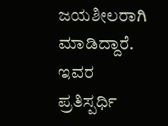ಜಯಶೀಲರಾಗಿ ಮಾಡಿದ್ದಾರೆ. ಇವರ ಪ್ರತಿಸ್ಪರ್ಧಿ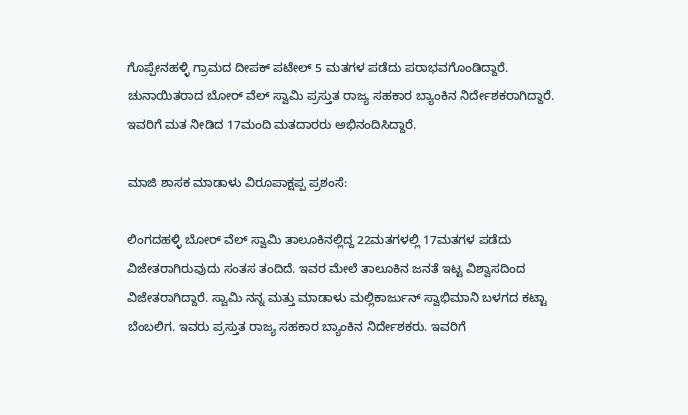ಗೊಪ್ಪೇನಹಳ್ಳಿ ಗ್ರಾಮದ ದೀಪಕ್ ಪಟೇಲ್ 5 ಮತಗಳ ಪಡೆದು ಪರಾಭವಗೊಂಡಿದ್ದಾರೆ. ಚುನಾಯಿತರಾದ ಬೋರ್ ವೆಲ್ ಸ್ವಾಮಿ ಪ್ರಸ್ತುತ ರಾಜ್ಯ ಸಹಕಾರ ಬ್ಯಾಂಕಿನ ನಿರ್ದೇಶಕರಾಗಿದ್ದಾರೆ. ಇವರಿಗೆ ಮತ ನೀಡಿದ 17ಮಂದಿ ಮತದಾರರು ಅಭಿನಂದಿಸಿದ್ದಾರೆ.

ಮಾಜಿ ಶಾಸಕ ಮಾಡಾಳು ವಿರೂಪಾಕ್ಷಪ್ಪ ಪ್ರಶಂಸೆ:

ಲಿಂಗದಹಳ್ಳಿ ಬೋರ್ ವೆಲ್ ಸ್ವಾಮಿ ತಾಲೂಕಿನಲ್ಲಿದ್ದ 22ಮತಗಳಲ್ಲಿ 17ಮತಗಳ ಪಡೆದು ವಿಜೇತರಾಗಿರುವುದು ಸಂತಸ ತಂದಿದೆ. ಇವರ ಮೇಲೆ ತಾಲೂಕಿನ ಜನತೆ ಇಟ್ಟ ವಿಶ್ವಾಸದಿಂದ ವಿಜೇತರಾಗಿದ್ದಾರೆ. ಸ್ವಾಮಿ ನನ್ನ ಮತ್ತು ಮಾಡಾಳು ಮಲ್ಲಿಕಾರ್ಜುನ್ ಸ್ವಾಭಿಮಾನಿ ಬಳಗದ ಕಟ್ಟಾ ಬೆಂಬಲಿಗ. ಇವರು ಪ್ರಸ್ತುತ ರಾಜ್ಯ ಸಹಕಾರ ಬ್ಯಾಂಕಿನ ನಿರ್ದೇಶಕರು. ಇವರಿಗೆ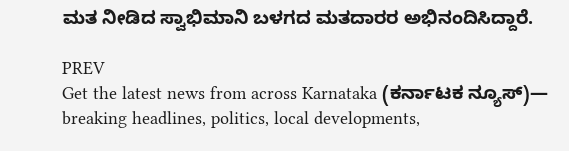ಮತ ನೀಡಿದ ಸ್ವಾಭಿಮಾನಿ ಬಳಗದ ಮತದಾರರ ಅಭಿನಂದಿಸಿದ್ದಾರೆ.

PREV
Get the latest news from across Karnataka (ಕರ್ನಾಟಕ ನ್ಯೂಸ್)— breaking headlines, politics, local developments,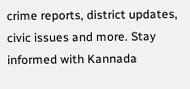crime reports, district updates, civic issues and more. Stay informed with Kannada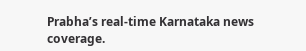Prabha’s real‑time Karnataka news coverage.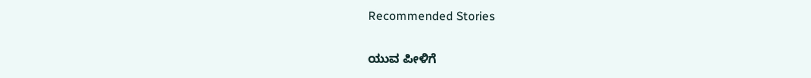Recommended Stories

ಯುವ ಪೀಳಿಗೆ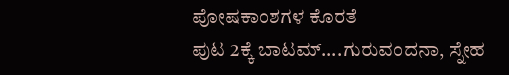ಪೋಷಕಾಂಶಗಳ ಕೊರತೆ
ಪುಟ 2ಕ್ಕೆ ಬಾಟಮ್....ಗುರುವಂದನಾ, ಸ್ನೇಹ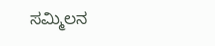ಸಮ್ಮಿಲನ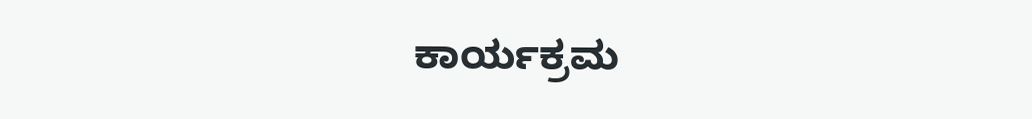ಕಾರ್ಯಕ್ರಮ